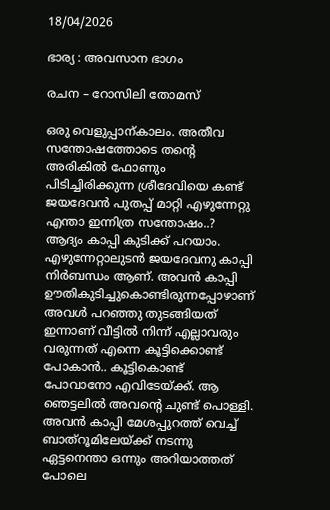18/04/2026

ഭാര്യ : അവസാന ഭാഗം

രചന – റോസിലി തോമസ്

ഒരു വെളുപ്പാന്കാലം. അതീവ സന്തോഷത്തോടെ തന്റെ അരികിൽ ഫോണും പിടിച്ചിരിക്കുന്ന ശ്രീദേവിയെ കണ്ട് ജയദേവൻ പുതപ്പ് മാറ്റി എഴുന്നേറ്റു എന്താ ഇന്നിത്ര സന്തോഷം..? ആദ്യം കാപ്പി കുടിക്ക് പറയാം. എഴുന്നേറ്റാലുടൻ ജയദേവനു കാപ്പി നിർബന്ധം ആണ്. അവൻ കാപ്പി ഊതികുടിച്ചുകൊണ്ടിരുന്നപ്പോഴാണ് അവൾ പറഞ്ഞു തുടങ്ങിയത് ഇന്നാണ് വീട്ടിൽ നിന്ന് എല്ലാവരും വരുന്നത് എന്നെ കൂട്ടിക്കൊണ്ട് പോകാൻ.. കൂട്ടികൊണ്ട് പോവാനോ എവിടേയ്ക്ക്. ആ ഞെട്ടലിൽ അവന്റെ ചുണ്ട് പൊള്ളി. അവൻ കാപ്പി മേശപ്പുറത്ത് വെച്ച് ബാത്‌റൂമിലേയ്ക്ക് നടന്നു ഏട്ടനെന്താ ഒന്നും അറിയാത്തത് പോലെ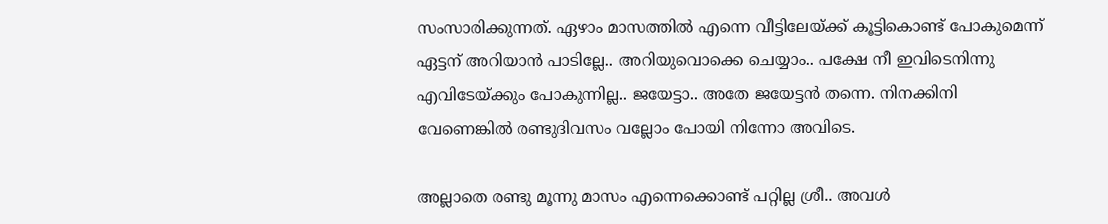സംസാരിക്കുന്നത്. ഏഴാം മാസത്തിൽ എന്നെ വീട്ടിലേയ്ക്ക് കൂട്ടികൊണ്ട് പോകുമെന്ന് ഏട്ടന് അറിയാൻ പാടില്ലേ.. അറിയുവൊക്കെ ചെയ്യാം.. പക്ഷേ നീ ഇവിടെനിന്നു എവിടേയ്ക്കും പോകുന്നില്ല.. ജയേട്ടാ.. അതേ ജയേട്ടൻ തന്നെ. നിനക്കിനി വേണെങ്കിൽ രണ്ടുദിവസം വല്ലോം പോയി നിന്നോ അവിടെ.

അല്ലാതെ രണ്ടു മൂന്നു മാസം എന്നെക്കൊണ്ട് പറ്റില്ല ശ്രീ.. അവൾ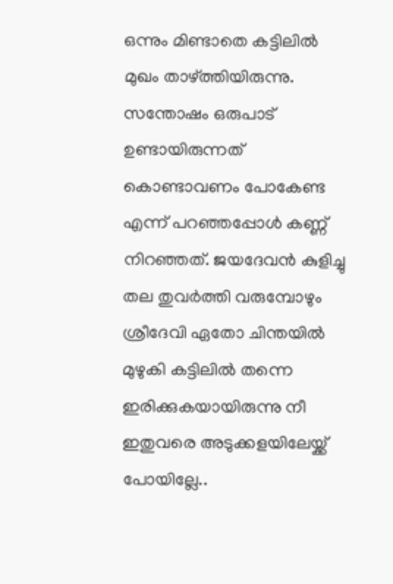ഒന്നും മിണ്ടാതെ കട്ടിലിൽ മുഖം താഴ്ത്തിയിരുന്നു. സന്തോഷം ഒരുപാട് ഉണ്ടായിരുന്നത് കൊണ്ടാവണം പോകേണ്ട എന്ന് പറഞ്ഞപ്പോൾ കണ്ണ് നിറഞ്ഞത്. ജയദേവൻ കുളിച്ചു തല തുവർത്തി വരുമ്പോഴും ശ്രീദേവി ഏതോ ചിന്തയിൽ മുഴുകി കട്ടിലിൽ തന്നെ ഇരിക്കുകയായിരുന്നു നീ ഇതുവരെ അടുക്കളയിലേയ്ക്ക് പോയില്ലേ..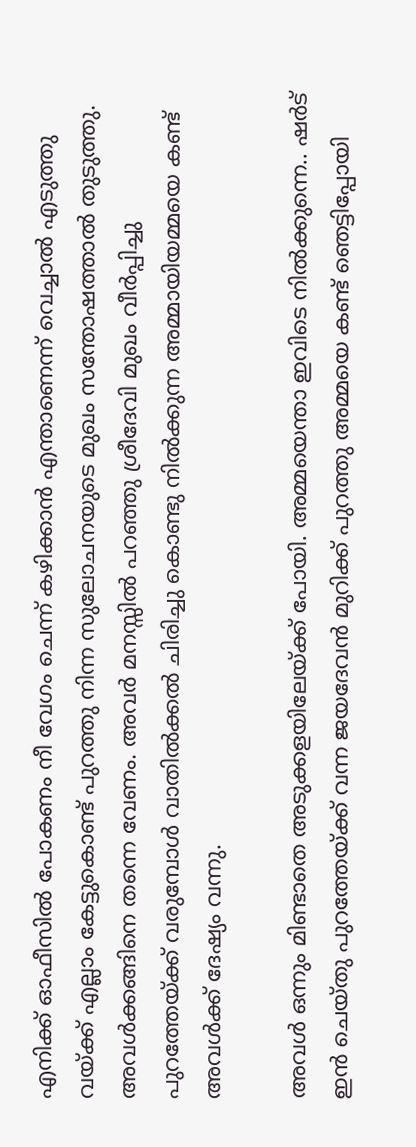എനിക്ക് ഓഫീസിൽ പോകണം നീ വേഗം ചെന്ന് കഴിക്കാൻ എന്താണെന്ന് വെച്ചാൽ എടുത്തു വയ്ക്ക് എല്ലാം കേട്ടുകൊണ്ട് പുറത്തു നിന്ന സുലോചനയുടെ മുഖം സന്തോഷത്താൽ തുടുത്തു. അവൾക്കങ്ങിനെ തന്നെ വേണം. അവർ മനസ്സിൽ പറഞ്ഞു ശ്രീദേവി മുഖം വീർപ്പിച്ചു പുറത്തേയ്ക്ക് വരുമ്പോൾ വാതിൽക്കൽ ചിരിച്ചു കൊണ്ടു നിൽക്കുന്ന അമ്മായിയമ്മയെ കണ്ട് അവൾക്ക് ദേഷ്യം വന്നു.

അവൾ ഒന്നും മിണ്ടാതെ അടുക്കളയിലേയ്ക്ക് പോയി. അമ്മയെന്താ ഇവിടെ നിൽക്കുന്നെ.. ഷർട് ഇൻ ചെയ്തു പുറത്തേയ്ക്ക് വന്ന ജയദേവൻ മുറിക്ക് പുറത്തു അമ്മയെ കണ്ട് ഞെട്ടിപ്പോയി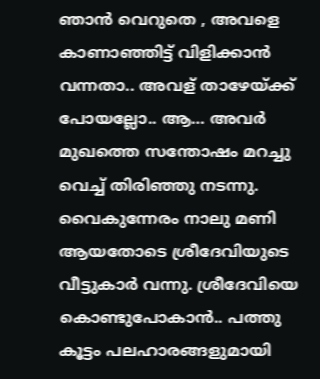ഞാൻ വെറുതെ , അവളെ കാണാഞ്ഞിട്ട് വിളിക്കാൻ വന്നതാ.. അവള് താഴേയ്ക്ക് പോയല്ലോ.. ആ… അവർ മുഖത്തെ സന്തോഷം മറച്ചു വെച്ച് തിരിഞ്ഞു നടന്നു. വൈകുന്നേരം നാലു മണി ആയതോടെ ശ്രീദേവിയുടെ വീട്ടുകാർ വന്നു. ശ്രീദേവിയെ കൊണ്ടുപോകാൻ.. പത്തു കൂട്ടം പലഹാരങ്ങളുമായി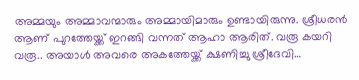അമ്മയും അമ്മാവന്മാരും അമ്മായിമാരും ഉണ്ടായിരുന്നു. ശ്രീധരൻ ആണ് പുറത്തേയ്ക്ക് ഇറങ്ങി വന്നത് ആഹാ ആരിത്. വരൂ കയറി വരൂ.. അയാൾ അവരെ അകത്തേയ്ക്ക് ക്ഷണിച്ചു ശ്രീദേവി…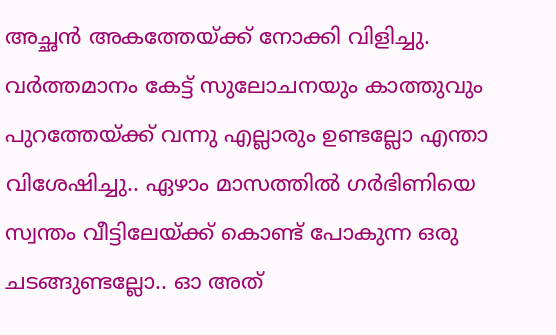അച്ഛൻ അകത്തേയ്ക്ക് നോക്കി വിളിച്ചു. വർത്തമാനം കേട്ട് സുലോചനയും കാത്തുവും പുറത്തേയ്ക്ക് വന്നു എല്ലാരും ഉണ്ടല്ലോ എന്താ വിശേഷിച്ചു.. ഏഴാം മാസത്തിൽ ഗർഭിണിയെ സ്വന്തം വീട്ടിലേയ്ക്ക് കൊണ്ട് പോകുന്ന ഒരു ചടങ്ങുണ്ടല്ലോ.. ഓ അത്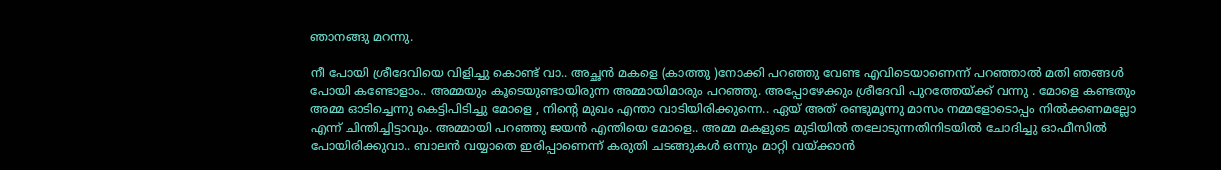ഞാനങ്ങു മറന്നു.

നീ പോയി ശ്രീദേവിയെ വിളിച്ചു കൊണ്ട് വാ.. അച്ഛൻ മകളെ (കാത്തു )നോക്കി പറഞ്ഞു വേണ്ട എവിടെയാണെന്ന് പറഞ്ഞാൽ മതി ഞങ്ങൾ പോയി കണ്ടോളാം.. അമ്മയും കൂടെയുണ്ടായിരുന്ന അമ്മായിമാരും പറഞ്ഞു. അപ്പോഴേക്കും ശ്രീദേവി പുറത്തേയ്ക്ക് വന്നു . മോളെ കണ്ടതും അമ്മ ഓടിച്ചെന്നു കെട്ടിപിടിച്ചു മോളെ , നിന്റെ മുഖം എന്താ വാടിയിരിക്കുന്നെ.. ഏയ് അത് രണ്ടുമൂന്നു മാസം നമ്മളോടൊപ്പം നിൽക്കണമല്ലോ എന്ന് ചിന്തിച്ചിട്ടാവും. അമ്മായി പറഞ്ഞു ജയൻ എന്തിയെ മോളെ.. അമ്മ മകളുടെ മുടിയിൽ തലോടുന്നതിനിടയിൽ ചോദിച്ചു ഓഫീസിൽ പോയിരിക്കുവാ.. ബാലൻ വയ്യാതെ ഇരിപ്പാണെന്ന് കരുതി ചടങ്ങുകൾ ഒന്നും മാറ്റി വയ്ക്കാൻ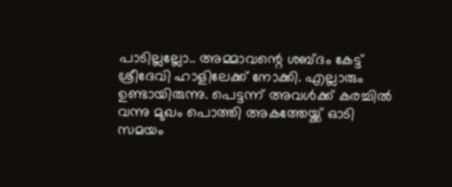പാടില്ലല്ലോ.. അമ്മാവന്റെ ശബ്ദം കേട്ട് ശ്രീദേവി ഹാളിലേക്ക് നോക്കി. എല്ലാരും ഉണ്ടായിരുന്നു. പെട്ടന്ന് അവൾക്ക് കരച്ചിൽ വന്നു മുഖം പൊത്തി അകത്തേയ്ക്ക് ഓടി സമയം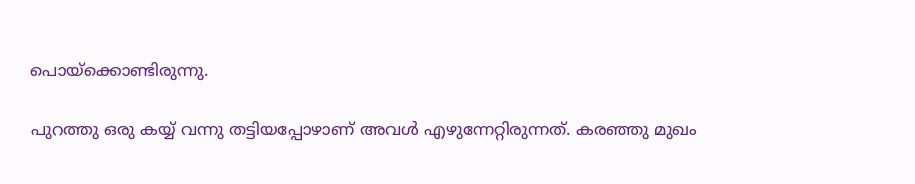പൊയ്ക്കൊണ്ടിരുന്നു.

പുറത്തു ഒരു കയ്യ് വന്നു തട്ടിയപ്പോഴാണ് അവൾ എഴുന്നേറ്റിരുന്നത്. കരഞ്ഞു മുഖം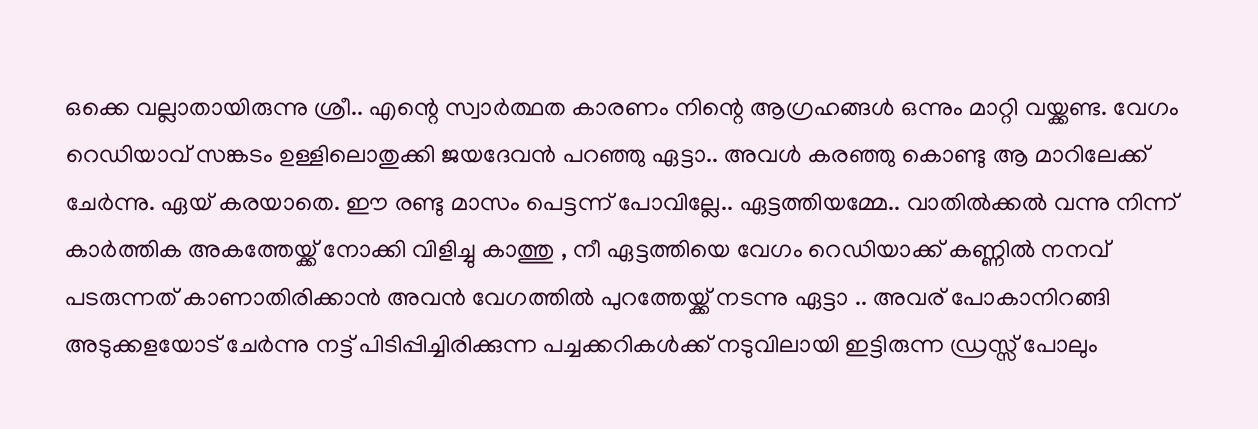ഒക്കെ വല്ലാതായിരുന്നു ശ്രീ.. എന്റെ സ്വാർത്ഥത കാരണം നിന്റെ ആഗ്രഹങ്ങൾ ഒന്നും മാറ്റി വയ്ക്കണ്ട. വേഗം റെഡിയാവ് സങ്കടം ഉള്ളിലൊതുക്കി ജയദേവൻ പറഞ്ഞു ഏട്ടാ.. അവൾ കരഞ്ഞു കൊണ്ടു ആ മാറിലേക്ക് ചേർന്നു. ഏയ് കരയാതെ. ഈ രണ്ടു മാസം പെട്ടന്ന് പോവില്ലേ.. ഏട്ടത്തിയമ്മേ.. വാതിൽക്കൽ വന്നു നിന്ന് കാർത്തിക അകത്തേയ്ക്ക് നോക്കി വിളിച്ചു കാത്തു , നീ ഏട്ടത്തിയെ വേഗം റെഡിയാക്ക് കണ്ണിൽ നനവ് പടരുന്നത് കാണാതിരിക്കാൻ അവൻ വേഗത്തിൽ പുറത്തേയ്ക്ക് നടന്നു ഏട്ടാ .. അവര് പോകാനിറങ്ങി അടുക്കളയോട് ചേർന്നു നട്ട് പിടിപ്പിച്ചിരിക്കുന്ന പച്ചക്കറികൾക്ക് നടുവിലായി ഇട്ടിരുന്ന ഡ്രസ്സ് പോലും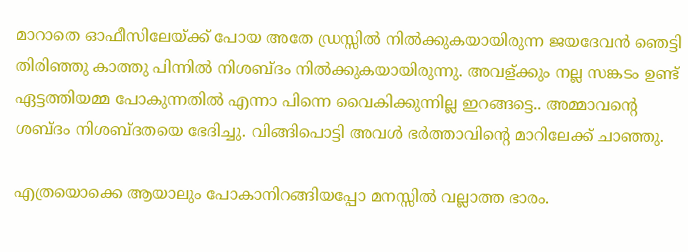മാറാതെ ഓഫീസിലേയ്ക്ക് പോയ അതേ ഡ്രസ്സിൽ നിൽക്കുകയായിരുന്ന ജയദേവൻ ഞെട്ടി തിരിഞ്ഞു കാത്തു പിന്നിൽ നിശബ്ദം നിൽക്കുകയായിരുന്നു. അവള്ക്കും നല്ല സങ്കടം ഉണ്ട് ഏട്ടത്തിയമ്മ പോകുന്നതിൽ എന്നാ പിന്നെ വൈകിക്കുന്നില്ല ഇറങ്ങട്ടെ.. അമ്മാവന്റെ ശബ്ദം നിശബ്ദതയെ ഭേദിച്ചു. വിങ്ങിപൊട്ടി അവൾ ഭർത്താവിന്റെ മാറിലേക്ക് ചാഞ്ഞു.

എത്രയൊക്കെ ആയാലും പോകാനിറങ്ങിയപ്പോ മനസ്സിൽ വല്ലാത്ത ഭാരം.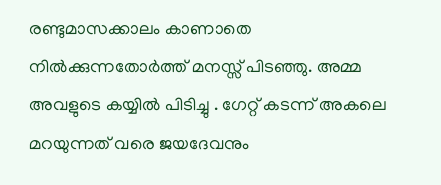രണ്ടുമാസക്കാലം കാണാതെ നിൽക്കുന്നതോർത്ത് മനസ്സ് പിടഞ്ഞു. അമ്മ അവളുടെ കയ്യിൽ പിടിച്ചു . ഗേറ്റ് കടന്ന് അകലെ മറയുന്നത് വരെ ജയദേവനും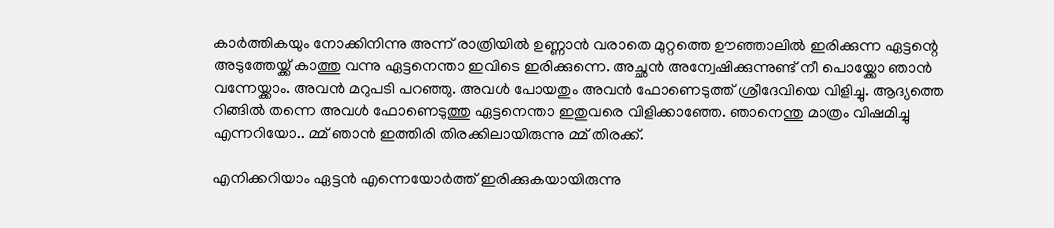കാർത്തികയും നോക്കിനിന്നു അന്ന് രാത്രിയിൽ ഉണ്ണാൻ വരാതെ മുറ്റത്തെ ഊഞ്ഞാലിൽ ഇരിക്കുന്ന ഏട്ടന്റെ അടുത്തേയ്ക്ക് കാത്തു വന്നു ഏട്ടനെന്താ ഇവിടെ ഇരിക്കുന്നെ. അച്ഛൻ അന്വേഷിക്കുന്നുണ്ട് നീ പൊയ്ക്കോ ഞാൻ വന്നേയ്ക്കാം. അവൻ മറുപടി പറഞ്ഞു. അവൾ പോയതും അവൻ ഫോണെടുത്ത് ശ്രീദേവിയെ വിളിച്ചു. ആദ്യത്തെ റിങ്ങിൽ തന്നെ അവൾ ഫോണെടുത്തു ഏട്ടനെന്താ ഇതുവരെ വിളിക്കാഞ്ഞേ. ഞാനെന്തു മാത്രം വിഷമിച്ചു എന്നറിയോ.. മ്മ് ഞാൻ ഇത്തിരി തിരക്കിലായിരുന്നു മ്മ് തിരക്ക്.

എനിക്കറിയാം ഏട്ടൻ എന്നെയോർത്ത് ഇരിക്കുകയായിരുന്നു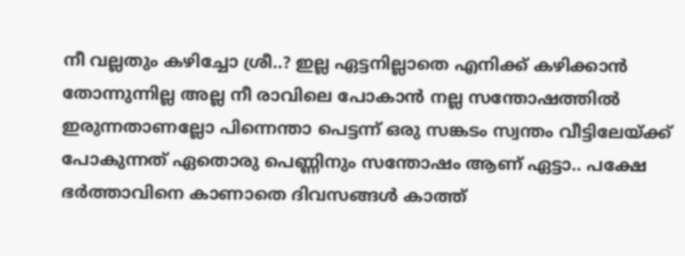നീ വല്ലതും കഴിച്ചോ ശ്രീ..? ഇല്ല ഏട്ടനില്ലാതെ എനിക്ക് കഴിക്കാൻ തോന്നുന്നില്ല അല്ല നീ രാവിലെ പോകാൻ നല്ല സന്തോഷത്തിൽ ഇരുന്നതാണല്ലോ പിന്നെന്താ പെട്ടന്ന് ഒരു സങ്കടം സ്വന്തം വീട്ടിലേയ്ക്ക് പോകുന്നത് ഏതൊരു പെണ്ണിനും സന്തോഷം ആണ് ഏട്ടാ.. പക്ഷേ ഭർത്താവിനെ കാണാതെ ദിവസങ്ങൾ കാത്ത്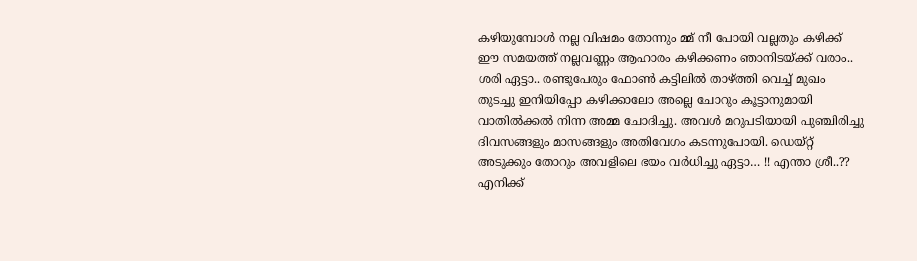കഴിയുമ്പോൾ നല്ല വിഷമം തോന്നും മ്മ് നീ പോയി വല്ലതും കഴിക്ക് ഈ സമയത്ത് നല്ലവണ്ണം ആഹാരം കഴിക്കണം ഞാനിടയ്ക്ക് വരാം.. ശരി ഏട്ടാ.. രണ്ടുപേരും ഫോൺ കട്ടിലിൽ താഴ്ത്തി വെച്ച് മുഖം തുടച്ചു ഇനിയിപ്പോ കഴിക്കാലോ അല്ലെ ചോറും കൂട്ടാനുമായി വാതിൽക്കൽ നിന്ന അമ്മ ചോദിച്ചു. അവൾ മറുപടിയായി പുഞ്ചിരിച്ചു ദിവസങ്ങളും മാസങ്ങളും അതിവേഗം കടന്നുപോയി. ഡെയ്റ്റ് അടുക്കും തോറും അവളിലെ ഭയം വർധിച്ചു ഏട്ടാ… !! എന്താ ശ്രീ..?? എനിക്ക്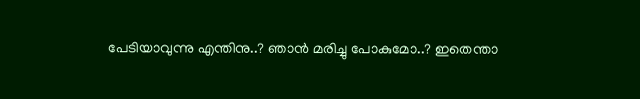പേടിയാവുന്നു എന്തിനു..? ഞാൻ മരിച്ചു പോകുമോ..? ഇതെന്താ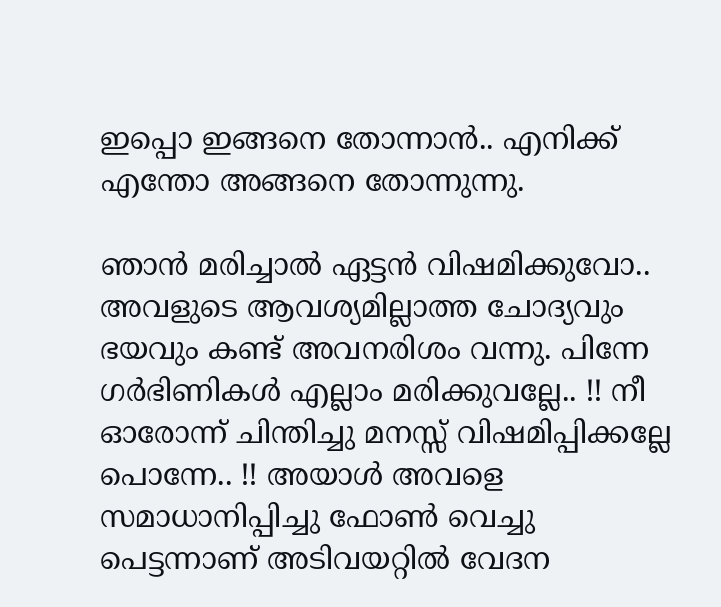ഇപ്പൊ ഇങ്ങനെ തോന്നാൻ.. എനിക്ക് എന്തോ അങ്ങനെ തോന്നുന്നു.

ഞാൻ മരിച്ചാൽ ഏട്ടൻ വിഷമിക്കുവോ.. അവളുടെ ആവശ്യമില്ലാത്ത ചോദ്യവും ഭയവും കണ്ട് അവനരിശം വന്നു. പിന്നേ ഗർഭിണികൾ എല്ലാം മരിക്കുവല്ലേ.. !! നീ ഓരോന്ന് ചിന്തിച്ചു മനസ്സ് വിഷമിപ്പിക്കല്ലേ പൊന്നേ.. !! അയാൾ അവളെ സമാധാനിപ്പിച്ചു ഫോൺ വെച്ചു പെട്ടന്നാണ് അടിവയറ്റിൽ വേദന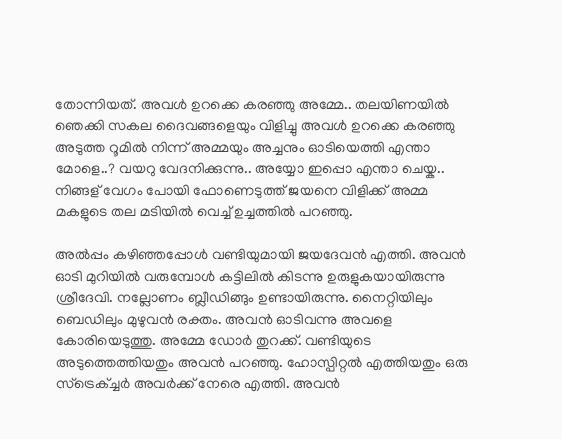തോന്നിയത്. അവൾ ഉറക്കെ കരഞ്ഞു അമ്മേ.. തലയിണയിൽ ഞെക്കി സകല ദൈവങ്ങളെയും വിളിച്ചു അവൾ ഉറക്കെ കരഞ്ഞു അടുത്ത റൂമിൽ നിന്ന് അമ്മയും അച്ചനും ഓടിയെത്തി എന്താ മോളെ..? വയറു വേദനിക്കുന്നു.. അയ്യോ ഇപ്പൊ എന്താ ചെയ്ക.. നിങ്ങള് വേഗം പോയി ഫോണെടുത്ത് ജയനെ വിളിക്ക് അമ്മ മകളുടെ തല മടിയിൽ വെച്ച് ഉച്ചത്തിൽ പറഞ്ഞു.

അൽപ്പം കഴിഞ്ഞപ്പോൾ വണ്ടിയുമായി ജയദേവൻ എത്തി. അവൻ ഓടി മുറിയിൽ വരുമ്പോൾ കട്ടിലിൽ കിടന്നു ഉരുളുകയായിരുന്നു ശ്രീദേവി. നല്ലോണം ബ്ലീഡിങ്ങും ഉണ്ടായിരുന്നു. നൈറ്റിയിലും ബെഡിലും മുഴുവൻ രക്തം. അവൻ ഓടിവന്നു അവളെ കോരിയെടുത്തു. അമ്മേ ഡോർ തുറക്ക്. വണ്ടിയുടെ അടുത്തെത്തിയതും അവൻ പറഞ്ഞു. ഹോസ്പിറ്റൽ എത്തിയതും ഒരു സ്ട്രെക്ച്ചർ അവർക്ക് നേരെ എത്തി. അവൻ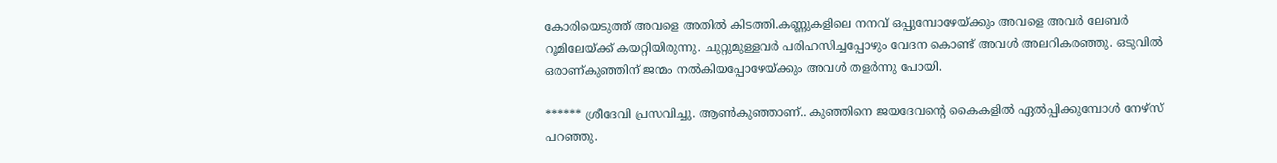കോരിയെടുത്ത് അവളെ അതിൽ കിടത്തി.കണ്ണുകളിലെ നനവ് ഒപ്പുമ്പോഴേയ്ക്കും അവളെ അവർ ലേബർ റൂമിലേയ്ക്ക് കയറ്റിയിരുന്നു. ചുറ്റുമുള്ളവർ പരിഹസിച്ചപ്പോഴും വേദന കൊണ്ട് അവൾ അലറികരഞ്ഞു. ഒടുവിൽ ഒരാണ്കുഞ്ഞിന് ജന്മം നൽകിയപ്പോഴേയ്ക്കും അവൾ തളർന്നു പോയി.

****** ശ്രീദേവി പ്രസവിച്ചു. ആൺകുഞ്ഞാണ്‌.. കുഞ്ഞിനെ ജയദേവന്റെ കൈകളിൽ ഏൽപ്പിക്കുമ്പോൾ നേഴ്സ് പറഞ്ഞു.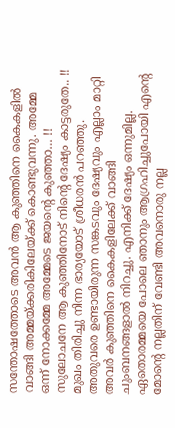സന്തോഷത്തോടെ അവൻ ആ കുഞ്ഞിനെ കൈകളിൽ വാങ്ങി അമ്മയ്ക്കരികിലേയ്ക്ക് കൊണ്ടുവന്നു. അമ്മേ ഒന്ന് നോക്കമ്മേ അമ്മേടെ ജയന്റെ കുഞ്ഞാ… !! സുലോചനേ ആ കുഞ്ഞിനോട് നിന്റെ ദേഷ്യം കാട്ടരുതേ.. !! മുഖം തിരിച്ചു നിന്ന ഭാര്യയോട് ശ്രീധരൻ പറഞ്ഞു. അതുവരെ ഉണ്ടായിരുന്ന സങ്കടവും ദേഷ്യവും എല്ലാം മാറ്റി അവർ കുഞ്ഞിനെ കൈകളിലേക്ക് വാങ്ങി ചുംബനങ്ങളാൽ നിറച്ചു. എനിക്ക് ദേഷ്യം ഒന്നുമില്ല. ഏതൊരമ്മയെ പോലെ ഞാനും ആഗ്രഹിച്ചുപോയി എന്റെ മോന്റെ നല്ലതിന് വേണ്ടി അവനൊരു നല്ല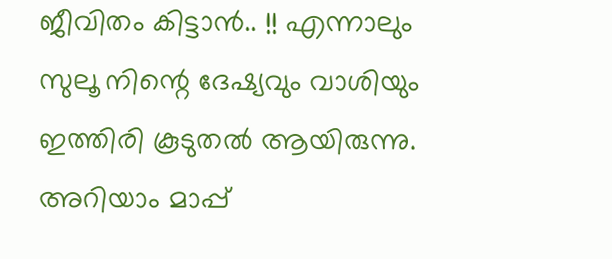ജീവിതം കിട്ടാൻ.. !! എന്നാലും സുലൂ നിന്റെ ദേഷ്യവും വാശിയും ഇത്തിരി കൂടുതൽ ആയിരുന്നു. അറിയാം മാപ്പ്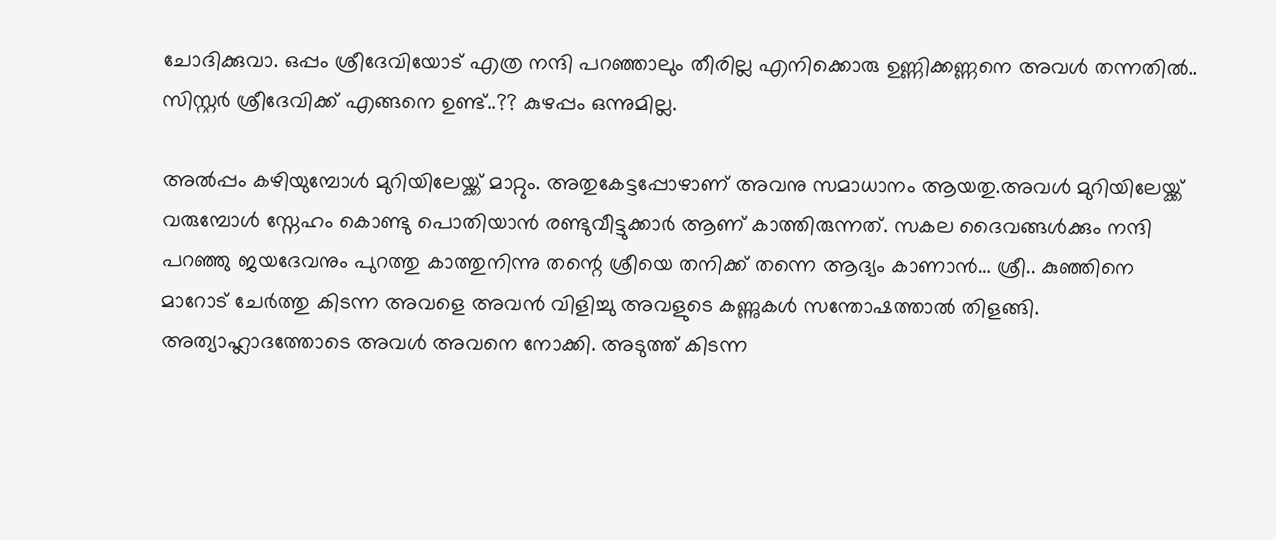ചോദിക്കുവാ. ഒപ്പം ശ്രീദേവിയോട് എത്ര നന്ദി പറഞ്ഞാലും തീരില്ല എനിക്കൊരു ഉണ്ണിക്കണ്ണനെ അവൾ തന്നതിൽ.. സിസ്റ്റർ ശ്രീദേവിക്ക് എങ്ങനെ ഉണ്ട്..?? കുഴപ്പം ഒന്നുമില്ല.

അൽപ്പം കഴിയുമ്പോൾ മുറിയിലേയ്ക്ക് മാറ്റും. അതുകേട്ടപ്പോഴാണ് അവനു സമാധാനം ആയതു.അവൾ മുറിയിലേയ്ക്ക് വരുമ്പോൾ സ്നേഹം കൊണ്ടു പൊതിയാൻ രണ്ടുവീട്ടുക്കാർ ആണ് കാത്തിരുന്നത്. സകല ദൈവങ്ങൾക്കും നന്ദി പറഞ്ഞു ജയദേവനും പുറത്തു കാത്തുനിന്നു തന്റെ ശ്രീയെ തനിക്ക് തന്നെ ആദ്യം കാണാൻ… ശ്രീ.. കുഞ്ഞിനെ മാറോട് ചേർത്തു കിടന്ന അവളെ അവൻ വിളിച്ചു അവളുടെ കണ്ണുകൾ സന്തോഷത്താൽ തിളങ്ങി. അത്യാഹ്ലാദത്തോടെ അവൾ അവനെ നോക്കി. അടുത്ത് കിടന്ന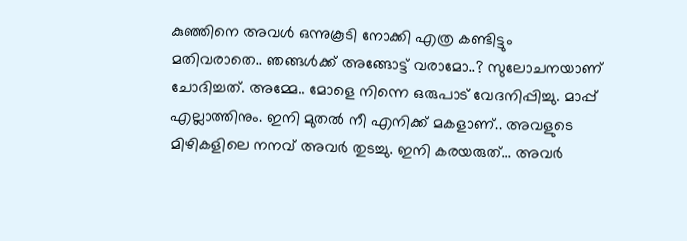കുഞ്ഞിനെ അവൾ ഒന്നുകൂടി നോക്കി എത്ര കണ്ടിട്ടും മതിവരാതെ.. ഞങ്ങൾക്ക് അങ്ങോട്ട് വരാമോ..? സുലോചനയാണ് ചോദിച്ചത്. അമ്മേ.. മോളെ നിന്നെ ഒരുപാട് വേദനിപ്പിച്ചു. മാപ്പ് എല്ലാത്തിനും. ഇനി മുതൽ നീ എനിക്ക് മകളാണ്.. അവളുടെ മിഴികളിലെ നനവ് അവർ തുടച്ചു. ഇനി കരയരുത്… അവർ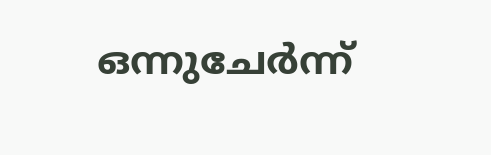ഒന്നുചേർന്ന്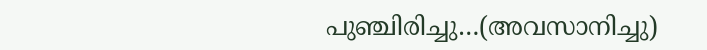പുഞ്ചിരിച്ചു…(അവസാനിച്ചു)